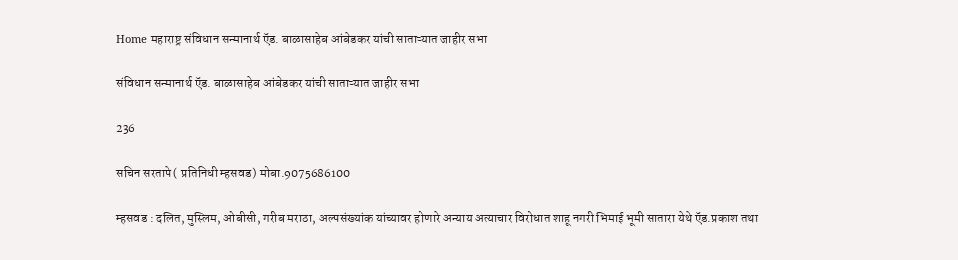Home महाराष्ट्र संविधान सन्मानार्थ ऍड. बाळासाहेब आंबेडकर यांची साताऱ्यात जाहीर सभा

संविधान सन्मानार्थ ऍड. बाळासाहेब आंबेडकर यांची साताऱ्यात जाहीर सभा

236

सचिन सरतापे( प्रतिनिधी म्हसवड) मोबा.9075686100

म्हसवड : दलित, मुस्लिम, ओबीसी, गरीब मराठा, अल्पसंख्यांक यांच्यावर होणारे अन्याय अत्याचार विरोधात शाहू नगरी भिमाई भूमी सातारा येथे ऍड.प्रकाश तथा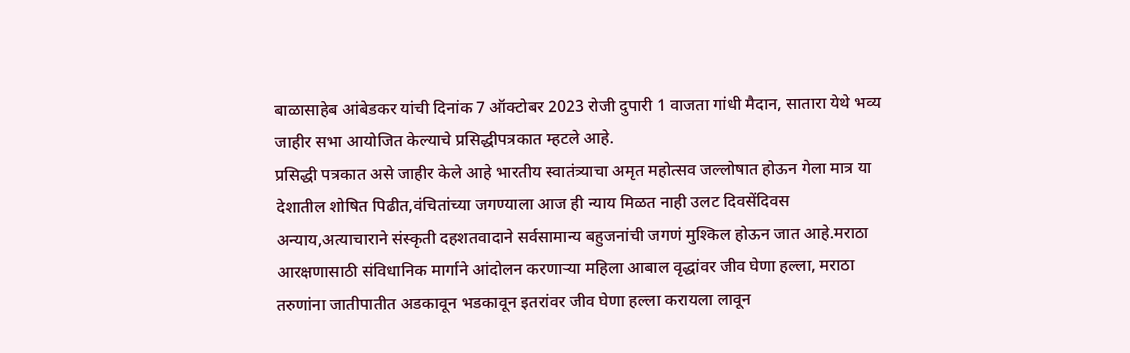बाळासाहेब आंबेडकर यांची दिनांक 7 ऑक्टोबर 2023 रोजी दुपारी 1 वाजता गांधी मैदान, सातारा येथे भव्य जाहीर सभा आयोजित केल्याचे प्रसिद्धीपत्रकात म्हटले आहे.
प्रसिद्धी पत्रकात असे जाहीर केले आहे भारतीय स्वातंत्र्याचा अमृत महोत्सव जल्लोषात होऊन गेला मात्र या देशातील शोषित पिढीत,वंचितांच्या जगण्याला आज ही न्याय मिळत नाही उलट दिवसेंदिवस अन्याय,अत्याचाराने संस्कृती दहशतवादाने सर्वसामान्य बहुजनांची जगणं मुश्किल होऊन जात आहे.मराठा आरक्षणासाठी संविधानिक मार्गाने आंदोलन करणाऱ्या महिला आबाल वृद्धांवर जीव घेणा हल्ला, मराठा तरुणांना जातीपातीत अडकावून भडकावून इतरांवर जीव घेणा हल्ला करायला लावून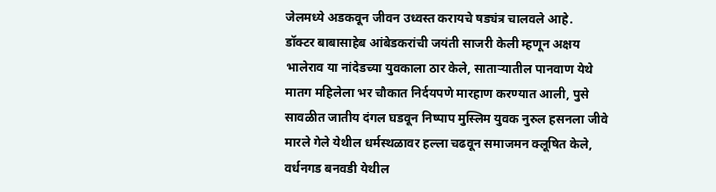जेलमध्ये अडकवून जीवन उध्वस्त करायचे षड्यंत्र चालवले आहे.
डॉक्टर बाबासाहेब आंबेडकरांची जयंती साजरी केली म्हणून अक्षय भालेराव या नांदेडच्या युवकाला ठार केले, साताऱ्यातील पानवाण येथे मातग महिलेला भर चौकात निर्दयपणे मारहाण करण्यात आली, पुसे सावळीत जातीय दंगल घडवून निष्पाप मुस्लिम युवक नुरुल हसनला जीवे मारले गेले येथील धर्मस्थळावर हल्ला चढवून समाजमन क्लूषित केले, वर्धनगड बनवडी येथील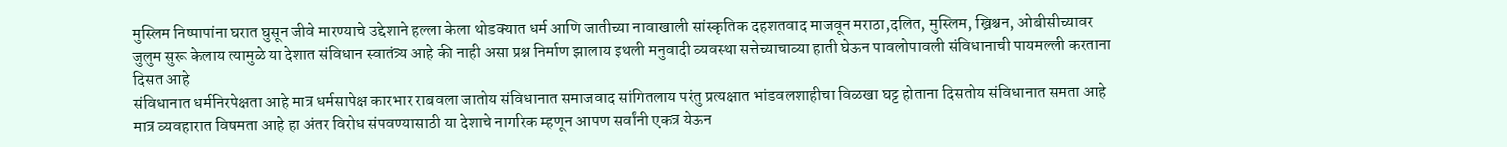मुस्लिम निष्पापांना घरात घुसून जीवे मारण्याचे उद्देशाने हल्ला केला थोडक्यात धर्म आणि जातीच्या नावाखाली सांस्कृतिक दहशतवाद माजवून मराठा,दलित, मुस्लिम, ख्रिश्चन, ओबीसीच्यावर जुलुम सुरू केलाय त्यामुळे या देशात संविधान स्वातंत्र्य आहे की नाही असा प्रश्न निर्माण झालाय इथली मनुवादी व्यवस्था सत्तेच्याचाव्या हाती घेऊन पावलोपावली संविधानाची पायमल्ली करताना दिसत आहे
संविधानात धर्मनिरपेक्षता आहे मात्र धर्मसापेक्ष कारभार राबवला जातोय संविधानात समाजवाद सांगितलाय परंतु प्रत्यक्षात भांडवलशाहीचा विळखा घट्ट होताना दिसतोय संविधानात समता आहे मात्र व्यवहारात विषमता आहे हा अंतर विरोध संपवण्यासाठी या देशाचे नागरिक म्हणून आपण सर्वांनी एकत्र येऊन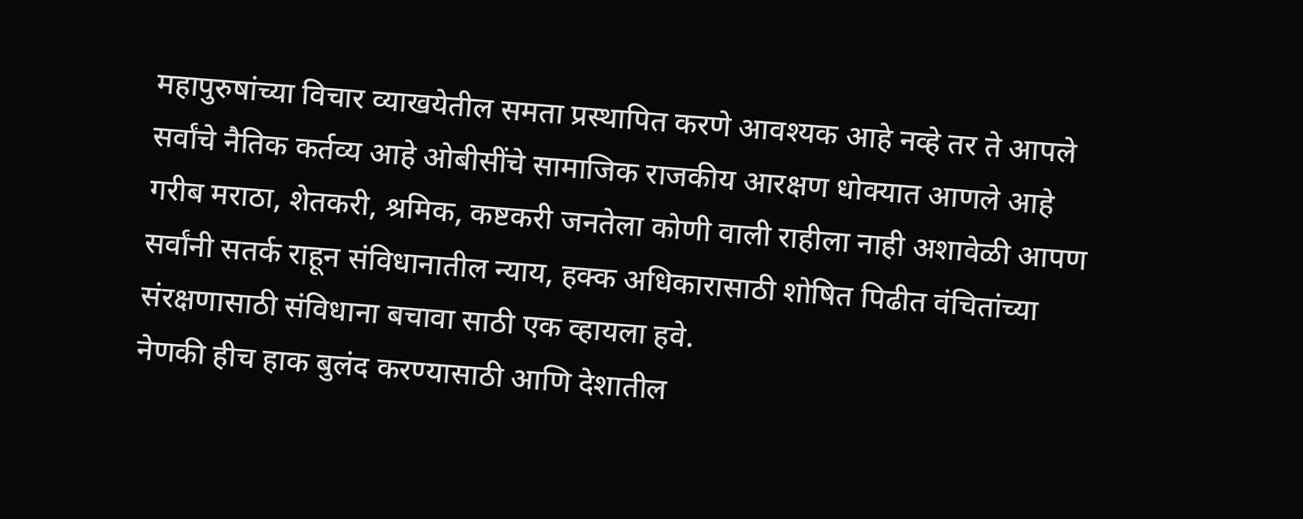महापुरुषांच्या विचार व्याखयेतील समता प्रस्थापित करणे आवश्यक आहे नव्हे तर ते आपले सर्वांचे नैतिक कर्तव्य आहे ओबीसींचे सामाजिक राजकीय आरक्षण धोक्यात आणले आहे गरीब मराठा, शेतकरी, श्रमिक, कष्टकरी जनतेला कोणी वाली राहीला नाही अशावेळी आपण सर्वांनी सतर्क राहून संविधानातील न्याय, हक्क अधिकारासाठी शोषित पिढीत वंचितांच्या संरक्षणासाठी संविधाना बचावा साठी एक व्हायला हवे.
नेणकी हीच हाक बुलंद करण्यासाठी आणि देशातील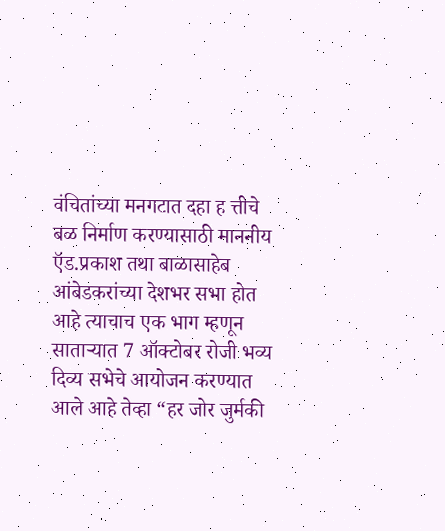वंचितांच्या मनगटात दहा ह त्तीचे बळ निर्माण करण्यासाठी माननीय ऍड.प्रकाश तथा बाळासाहेब आंबेडकरांच्या देशभर सभा होत आहे त्याचाच एक भाग म्हणून साताऱ्यात 7 ऑक्टोबर रोजी भव्य दिव्य सभेचे आयोजन करण्यात आले आहे तेव्हा “हर जोर जुर्मकी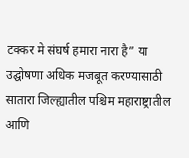टक्कर मे संघर्ष हमारा नारा है” या उद्घोषणा अधिक मजबूत करण्यासाठी सातारा जिल्ह्यातील पश्चिम महाराष्ट्रातील आणि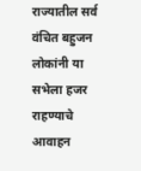राज्यातील सर्व वंचित बहुजन लोकांनी या सभेला हजर राहण्याचे आवाहन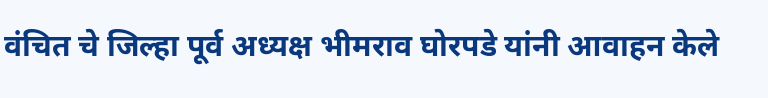वंचित चे जिल्हा पूर्व अध्यक्ष भीमराव घोरपडे यांनी आवाहन केले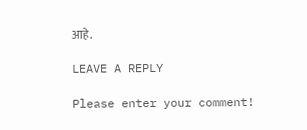आहे.

LEAVE A REPLY

Please enter your comment!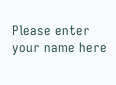Please enter your name here